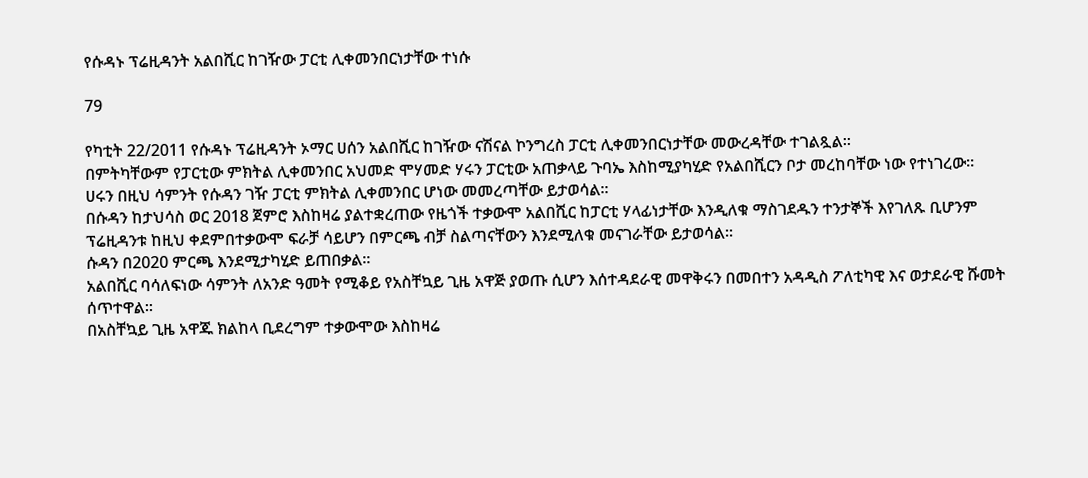የሱዳኑ ፕሬዚዳንት አልበሺር ከገዥው ፓርቲ ሊቀመንበርነታቸው ተነሱ

79

የካቲት 22/2011 የሱዳኑ ፕሬዚዳንት ኦማር ሀሰን አልበሺር ከገዥው ናሽናል ኮንግረስ ፓርቲ ሊቀመንበርነታቸው መውረዳቸው ተገልጿል።
በምትካቸውም የፓርቲው ምክትል ሊቀመንበር አህመድ ሞሃመድ ሃሩን ፓርቲው አጠቃላይ ጉባኤ እስከሚያካሂድ የአልበሺርን ቦታ መረከባቸው ነው የተነገረው።
ሀሩን በዚህ ሳምንት የሱዳን ገዥ ፓርቲ ምክትል ሊቀመንበር ሆነው መመረጣቸው ይታወሳል።
በሱዳን ከታህሳስ ወር 2018 ጀምሮ እስከዛሬ ያልተቋረጠው የዜጎች ተቃውሞ አልበሺር ከፓርቲ ሃላፊነታቸው እንዲለቁ ማስገደዱን ተንታኞች እየገለጹ ቢሆንም ፕሬዚዳንቱ ከዚህ ቀደምበተቃውሞ ፍራቻ ሳይሆን በምርጫ ብቻ ስልጣናቸውን እንደሚለቁ መናገራቸው ይታወሳል።
ሱዳን በ2020 ምርጫ እንደሚታካሂድ ይጠበቃል።
አልበሺር ባሳለፍነው ሳምንት ለአንድ ዓመት የሚቆይ የአስቸኳይ ጊዜ አዋጅ ያወጡ ሲሆን እሰተዳደራዊ መዋቅሩን በመበተን አዳዲስ ፖለቲካዊ እና ወታደራዊ ሹመት ሰጥተዋል።
በአስቸኳይ ጊዜ አዋጁ ክልከላ ቢደረግም ተቃውሞው እስከዛሬ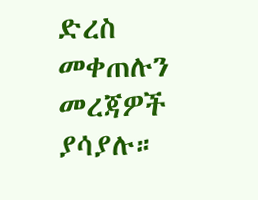ድረስ መቀጠሉን መረጃዎች ያሳያሉ።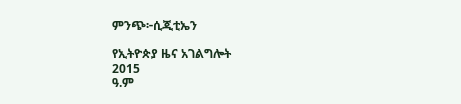ምንጭ፦ሲጂቲኤን

የኢትዮጵያ ዜና አገልግሎት
2015
ዓ.ም